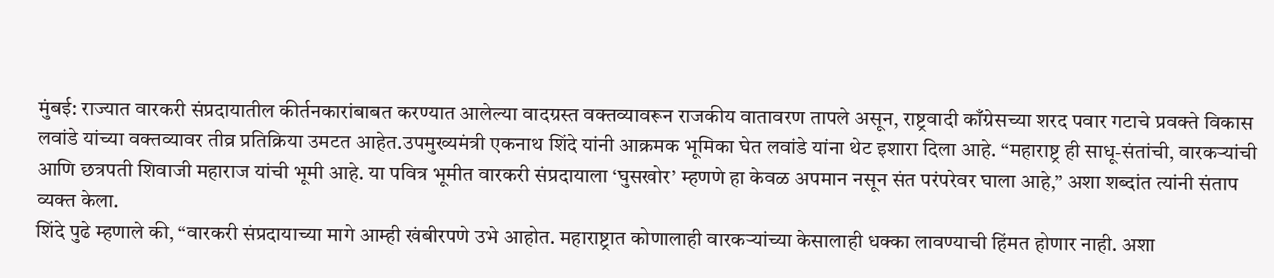मुंबई: राज्यात वारकरी संप्रदायातील कीर्तनकारांबाबत करण्यात आलेल्या वादग्रस्त वक्तव्यावरून राजकीय वातावरण तापले असून, राष्ट्रवादी काँग्रेसच्या शरद पवार गटाचे प्रवक्ते विकास लवांडे यांच्या वक्तव्यावर तीव्र प्रतिक्रिया उमटत आहेत.उपमुख्यमंत्री एकनाथ शिंदे यांनी आक्रमक भूमिका घेत लवांडे यांना थेट इशारा दिला आहे. “महाराष्ट्र ही साधू-संतांची, वारकऱ्यांची आणि छत्रपती शिवाजी महाराज यांची भूमी आहे. या पवित्र भूमीत वारकरी संप्रदायाला ‘घुसखोर’ म्हणणे हा केवळ अपमान नसून संत परंपरेवर घाला आहे,” अशा शब्दांत त्यांनी संताप व्यक्त केला.
शिंदे पुढे म्हणाले की, “वारकरी संप्रदायाच्या मागे आम्ही खंबीरपणे उभे आहोत. महाराष्ट्रात कोणालाही वारकऱ्यांच्या केसालाही धक्का लावण्याची हिंमत होणार नाही. अशा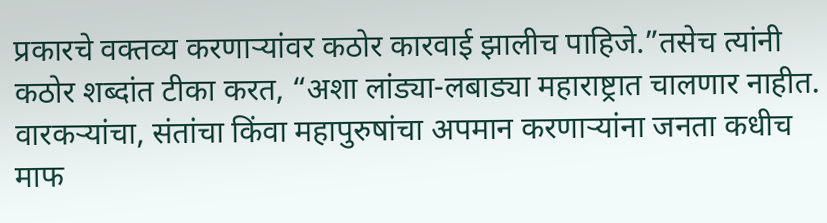प्रकारचे वक्तव्य करणाऱ्यांवर कठोर कारवाई झालीच पाहिजे.”तसेच त्यांनी कठोर शब्दांत टीका करत, “अशा लांड्या-लबाड्या महाराष्ट्रात चालणार नाहीत. वारकऱ्यांचा, संतांचा किंवा महापुरुषांचा अपमान करणाऱ्यांना जनता कधीच माफ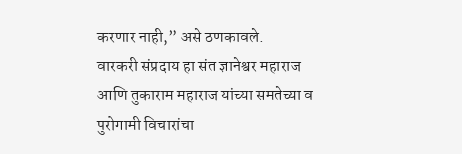करणार नाही,” असे ठणकावले.
वारकरी संप्रदाय हा संत ज्ञानेश्वर महाराज आणि तुकाराम महाराज यांच्या समतेच्या व पुरोगामी विचारांचा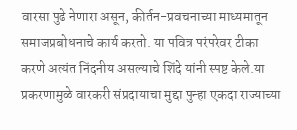वारसा पुढे नेणारा असून, कीर्तन-प्रवचनाच्या माध्यमातून समाजप्रबोधनाचे कार्य करतो. या पवित्र परंपरेवर टीका करणे अत्यंत निंदनीय असल्याचे शिंदे यांनी स्पष्ट केले.या प्रकरणामुळे वारकरी संप्रदायाचा मुद्दा पुन्हा एकदा राज्याच्या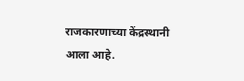राजकारणाच्या केंद्रस्थानी आला आहे.